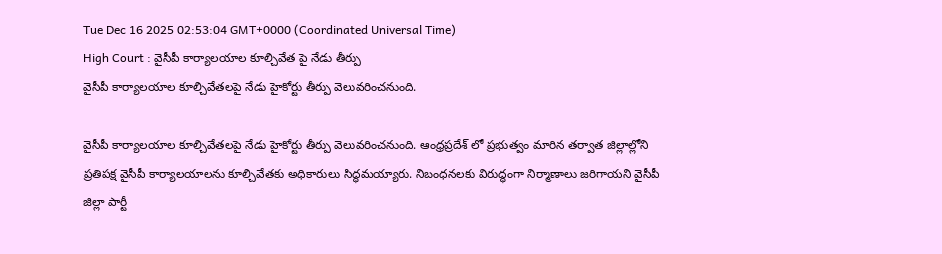Tue Dec 16 2025 02:53:04 GMT+0000 (Coordinated Universal Time)
High Court : వైసీపీ కార్యాలయాల కూల్చివేత పై నేడు తీర్పు
వైసీపీ కార్యాలయాల కూల్చివేతలపై నేడు హైకోర్టు తీర్పు వెలువరించనుంది.

వైసీపీ కార్యాలయాల కూల్చివేతలపై నేడు హైకోర్టు తీర్పు వెలువరించనుంది. ఆంధ్రప్రదేశ్ లో ప్రభుత్వం మారిన తర్వాత జిల్లాల్లోని ప్రతిపక్ష వైసీపీ కార్యాలయాలను కూల్చివేతకు అధికారులు సిద్ధమయ్యారు. నిబంధనలకు విరుద్ధంగా నిర్మాణాలు జరిగాయని వైసీపీ జిల్లా పార్టీ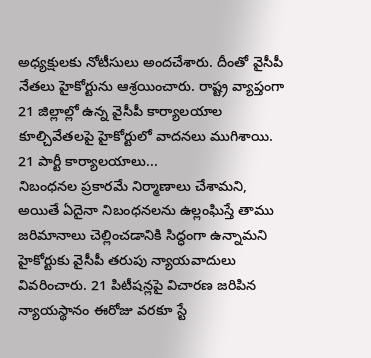అధ్యక్షులకు నోటీసులు అందచేశారు. దీంతో వైసీపీ నేతలు హైకోర్టును ఆశ్రయించారు. రాష్ట్ర వ్యాప్తంగా 21 జిల్లాల్లో ఉన్న వైసీపీ కార్యాలయాల కూల్చివేతలపై హైకోర్టులో వాదనలు ముగిశాయి.
21 పార్టీ కార్యాలయాలు...
నిబంధనల ప్రకారమే నిర్మాణాలు చేశామని, అయితే ఏదైనా నిబంధనలను ఉల్లంఘిస్తే తాము జరిమానాలు చెల్లించడానికి సిద్ధంగా ఉన్నామని హైకోర్టుకు వైసీపీ తరుపు న్యాయవాదులు వివరించారు. 21 పిటీషన్లపై విచారణ జరిపిన న్యాయస్థానం ఈరోజు వరకూ స్టే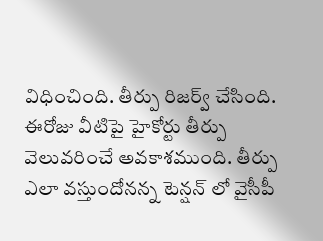విధించింది. తీర్పు రిజర్వ్ చేసింది. ఈరోజు వీటిపై హైకోర్టు తీర్పు వెలువరించే అవకాశముంది. తీర్పు ఎలా వస్తుందోనన్న టెన్షన్ లో వైసీపీ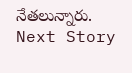నేతలున్నారు.
Next Story